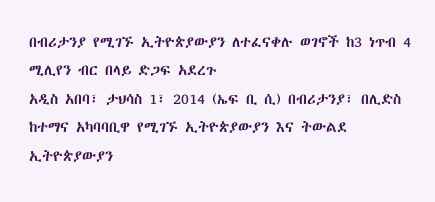በብሪታንያ የሚገኙ ኢትዮጵያውያን ለተፈናቀሉ ወገኖች ከ3 ነጥብ 4 ሚሊየን ብር በላይ ድጋፍ አደረጉ
አዲስ አበባ፣ ታህሳስ 1፣ 2014 (ኤፍ ቢ ሲ) በብሪታንያ፣ በሊድስ ከተማና አካባባቢዋ የሚገኙ ኢትዮጵያውያን እና ትውልደ ኢትዮጵያውያን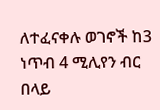ለተፈናቀሉ ወገኖች ከ3 ነጥብ 4 ሚሊየን ብር በላይ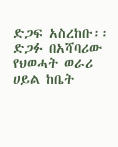ድጋፍ አስረከቡ፡፡
ድጋፉ በአሻባሪው የህወሓት ወራሪ ሀይል ከቤት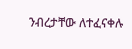ንብረታቸው ለተፈናቀሉ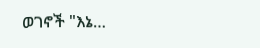ወገኖች "እኔ…